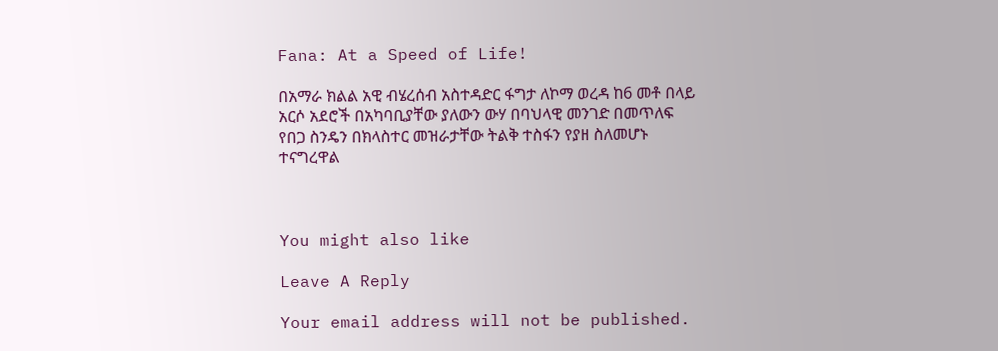Fana: At a Speed of Life!

በአማራ ክልል አዊ ብሄረሰብ አስተዳድር ፋግታ ለኮማ ወረዳ ከ6 መቶ በላይ አርሶ አደሮች በአካባቢያቸው ያለውን ውሃ በባህላዊ መንገድ በመጥለፍ የበጋ ስንዴን በክላስተር መዝራታቸው ትልቅ ተስፋን የያዘ ስለመሆኑ ተናግረዋል



You might also like

Leave A Reply

Your email address will not be published.